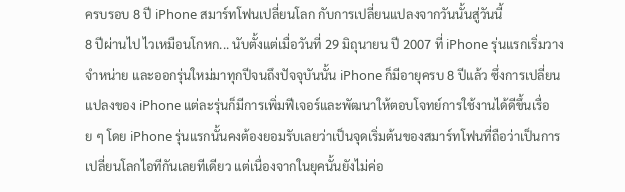ครบรอบ 8 ปี iPhone สมาร์ทโฟนเปลี่ยนโลก กับการเปลี่ยนแปลงจากวันนั้นสู่วันนี้
8 ปีผ่านไป ไวเหมือนโกหก... นับตั้งแต่เมื่อวันที่ 29 มิถุนายน ปี 2007 ที่ iPhone รุ่นแรกเริ่มวางจำหน่าย และออกรุ่นใหม่มาทุกปีจนถึงปัจจุบันนั้น iPhone ก็มีอายุครบ 8 ปีแล้ว ซึ่งการเปลี่ยนแปลงของ iPhone แต่ละรุ่นก็มีการเพิ่มฟีเจอร์และพัฒนาให้ตอบโจทย์การใช้งานได้ดีขึ้นเรื่อย ๆ โดย iPhone รุ่นแรกนั้นคงต้องยอมรับเลยว่าเป็นจุดเริ่มต้นของสมาร์ทโฟนที่ถือว่าเป็นการเปลี่ยนโลกไอทีกันเลยทีเดียว แต่เนื่องจากในยุคนั้นยังไม่ค่อ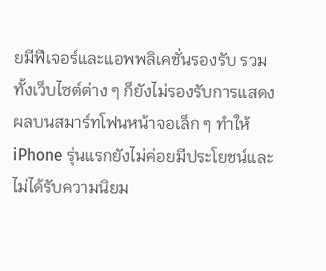ยมีฟีเจอร์และแอพพลิเคชั่นรองรับ รวมทั้งเว็บไซต์ต่าง ๆ ก็ยังไม่รองรับการแสดงผลบนสมาร์ทโฟนหน้าจอเล็ก ๆ ทำให้ iPhone รุ่นแรกยังไม่ค่อยมีประโยชน์และไม่ได้รับความนิยม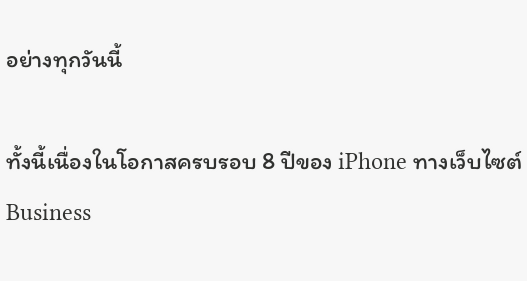อย่างทุกวันนี้

ทั้งนี้เนื่องในโอกาสครบรอบ 8 ปีของ iPhone ทางเว็บไซต์ Business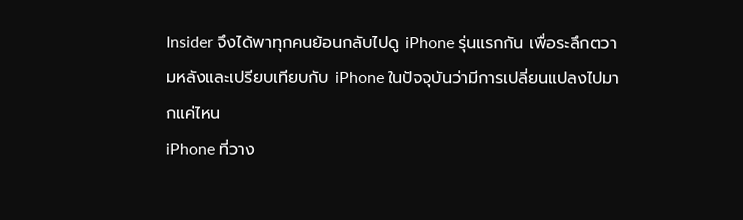Insider จึงได้พาทุกคนย้อนกลับไปดู iPhone รุ่นแรกกัน เพื่อระลึกตวามหลังและเปรียบเทียบกับ iPhone ในปัจจุบันว่ามีการเปลี่ยนแปลงไปมากแค่ไหน
iPhone ที่วาง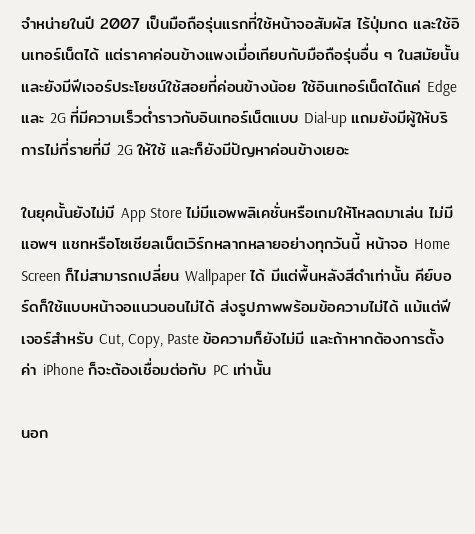จำหน่ายในปี 2007 เป็นมือถือรุ่นแรกที่ใช้หน้าจอสัมผัส ไร้ปุ่มกด และใช้อินเทอร์เน็ตได้ แต่ราคาค่อนข้างแพงเมื่อเทียบกับมือถือรุ่นอื่น ๆ ในสมัยนั้น และยังมีฟีเจอร์ประโยชน์ใช้สอยที่ค่อนข้างน้อย ใช้อินเทอร์เน็ตได้แค่ Edge และ 2G ที่มีความเร็วต่ำราวกับอินเทอร์เน็ตแบบ Dial-up แถมยังมีผู้ให้บริการไม่กี่รายที่มี 2G ให้ใช้ และก็ยังมีปัญหาค่อนข้างเยอะ

ในยุคนั้นยังไม่มี App Store ไม่มีแอพพลิเคชั่นหรือเกมให้โหลดมาเล่น ไม่มีแอพฯ แชทหรือโซเชียลเน็ตเวิร์กหลากหลายอย่างทุกวันนี้ หน้าจอ Home Screen ก็ไม่สามารถเปลี่ยน Wallpaper ได้ มีแต่พื้นหลังสีดำเท่านั้น คีย์บอร์ดก็ใช้แบบหน้าจอแนวนอนไม่ได้ ส่งรูปภาพพร้อมข้อความไม่ได้ แม้แต่ฟีเจอร์สำหรับ Cut, Copy, Paste ข้อความก็ยังไม่มี และถ้าหากต้องการตั้งค่า iPhone ก็จะต้องเชื่อมต่อกับ PC เท่านั้น

นอก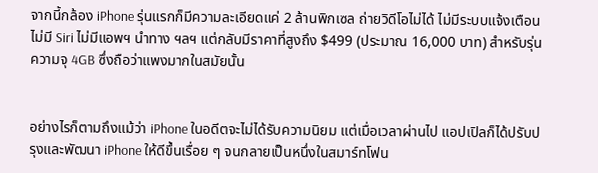จากนี้กล้อง iPhone รุ่นแรกก็มีความละเอียดแค่ 2 ล้านพิกเซล ถ่ายวิดีโอไม่ได้ ไม่มีระบบแจ้งเตือน ไม่มี Siri ไม่มีแอพฯ นำทาง ฯลฯ แต่กลับมีราคาที่สูงถึง $499 (ประมาณ 16,000 บาท) สำหรับรุ่นความจุ 4GB ซึ่งถือว่าแพงมากในสมัยนั้น


อย่างไรก็ตามถึงแม้ว่า iPhone ในอดีตจะไม่ได้รับความนิยม แต่เมื่อเวลาผ่านไป แอปเปิลก็ได้ปรับปรุงและพัฒนา iPhone ให้ดีขึ้นเรื่อย ๆ จนกลายเป็นหนึ่งในสมาร์ทโฟน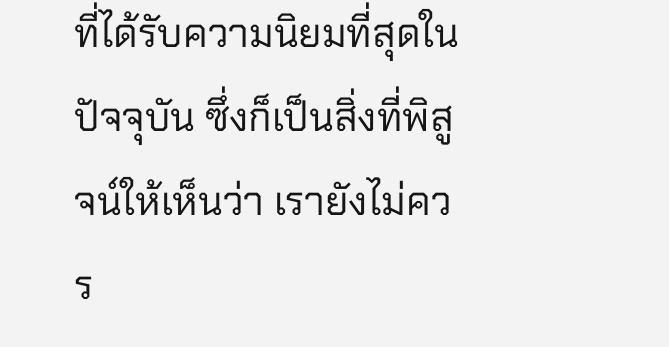ที่ได้รับความนิยมที่สุดในปัจจุบัน ซึ่งก็เป็นสิ่งที่พิสูจน์ให้เห็นว่า เรายังไม่ควร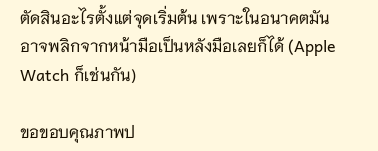ตัดสินอะไรตั้งแต่จุดเริ่มต้น เพราะในอนาคตมันอาจพลิกจากหน้ามือเป็นหลังมือเลยก็ได้ (Apple Watch ก็เช่นกัน)

ขอขอบคุณภาพป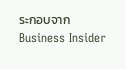ระกอบจาก Business Insider